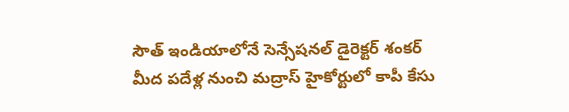సౌత్ ఇండియాలోనే సెన్సేషనల్ డైరెక్టర్ శంకర్ మీద పదేళ్ల నుంచి మద్రాస్ హైకోర్టులో కాపీ కేసు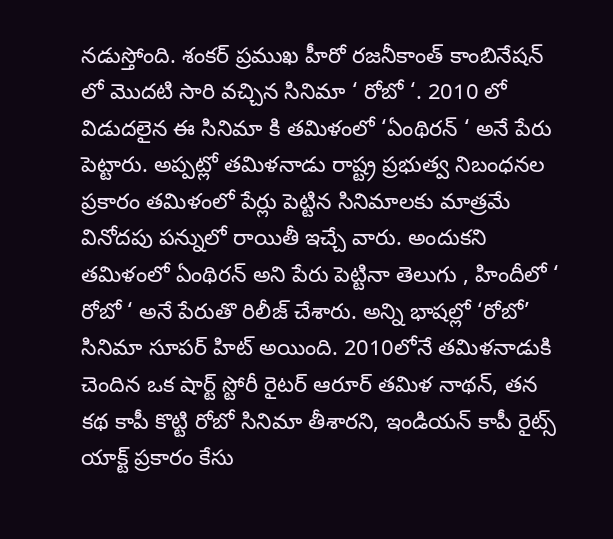నడుస్తోంది. శంకర్ ప్రముఖ హీరో రజనీకాంత్ కాంబినేషన్ లో మొదటి సారి వచ్చిన సినిమా ‘ రోబో ‘. 2010 లో విడుదలైన ఈ సినిమా కి తమిళంలో ‘ఏంథిరన్ ‘ అనే పేరు పెట్టారు. అప్పట్లో తమిళనాడు రాష్ట్ర ప్రభుత్వ నిబంధనల ప్రకారం తమిళంలో పేర్లు పెట్టిన సినిమాలకు మాత్రమే వినోదపు పన్నులో రాయితీ ఇచ్చే వారు. అందుకని తమిళంలో ఏంథిరన్ అని పేరు పెట్టినా తెలుగు , హిందీలో ‘ రోబో ‘ అనే పేరుతొ రిలీజ్ చేశారు. అన్ని భాషల్లో ‘రోబో’ సినిమా సూపర్ హిట్ అయింది. 2010లోనే తమిళనాడుకి చెందిన ఒక షార్ట్ స్టోరీ రైటర్ ఆరూర్ తమిళ నాథన్, తన కథ కాపీ కొట్టి రోబో సినిమా తీశారని, ఇండియన్ కాపీ రైట్స్ యాక్ట్ ప్రకారం కేసు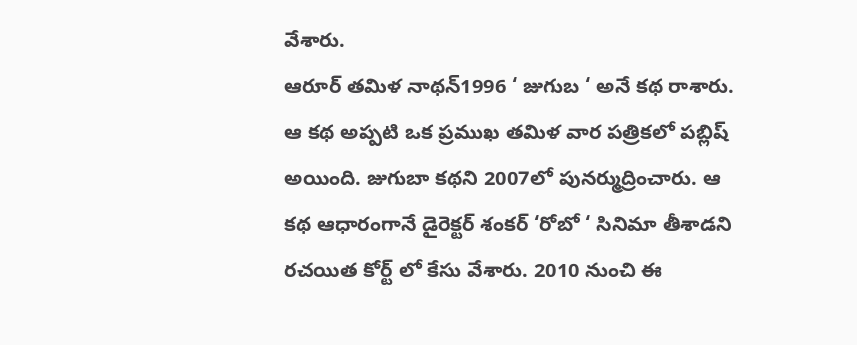వేశారు.
ఆరూర్ తమిళ నాథన్1996 ‘ జుగుబ ‘ అనే కథ రాశారు. ఆ కథ అప్పటి ఒక ప్రముఖ తమిళ వార పత్రికలో పబ్లిష్ అయింది. జుగుబా కథని 2007లో పునర్ముద్రించారు. ఆ కథ ఆధారంగానే డైరెక్టర్ శంకర్ ‘రోబో ‘ సినిమా తీశాడని రచయిత కోర్ట్ లో కేసు వేశారు. 2010 నుంచి ఈ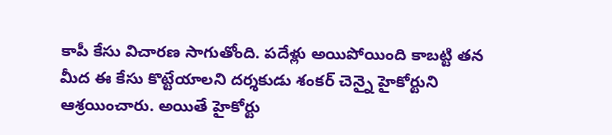కాపీ కేసు విచారణ సాగుతోంది. పదేళ్లు అయిపోయింది కాబట్టి తన మీద ఈ కేసు కొట్టేయాలని దర్శకుడు శంకర్ చెన్నై హైకోర్టుని ఆశ్రయించారు. అయితే హైకోర్టు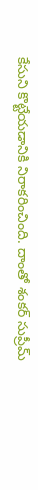కేసుని కొట్టేయడానికి నిరాకరించింది. దాంతో శంకర్ సుప్రీమ్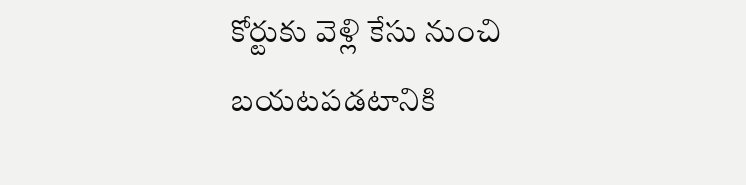కోర్టుకు వెళ్లి కేసు నుంచి బయటపడటానికి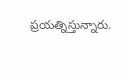ప్రయత్నిస్తున్నారు.